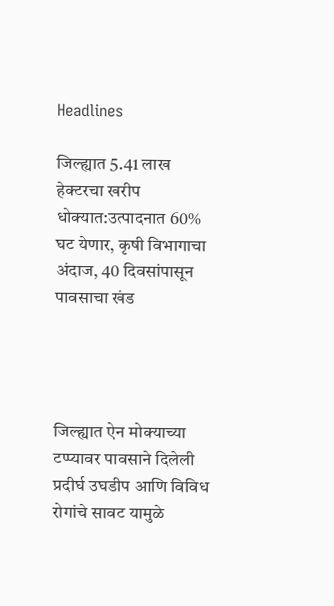Headlines

जिल्ह्यात 5.41 लाख हेक्टरचा खरीप धोक्यात:उत्पादनात 60% घट येणार, कृषी विभागाचा अंदाज, 40 दिवसांपासून पावसाचा खंड




जिल्ह्यात ऐन मोक्याच्या टप्प्यावर पावसाने दिलेली प्रदीर्घ उघडीप आणि विविध रोगांचे सावट यामुळे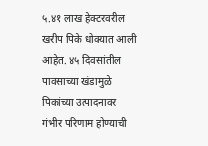५.४१ लाख हेक्टरवरील खरीप पिके धोक्यात आली आहेत. ४५ दिवसांतील पावसाच्या खंडामुळे पिकांच्या उत्पादनावर गंभीर परिणाम होण्याची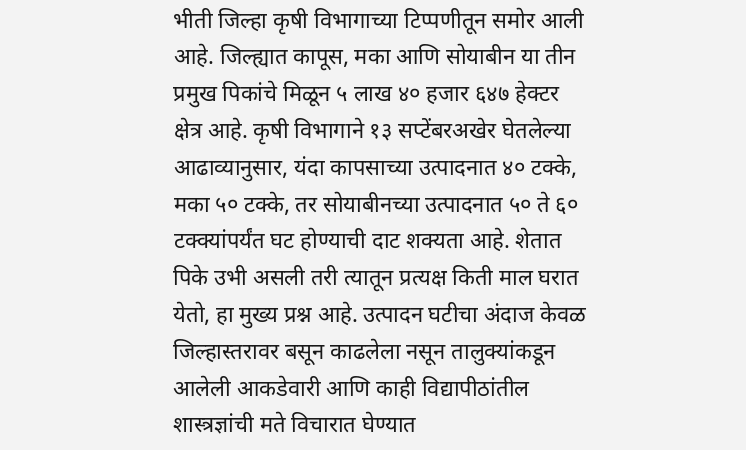भीती जिल्हा कृषी विभागाच्या टिप्पणीतून समोर आली आहे. जिल्ह्यात कापूस, मका आणि सोयाबीन या तीन प्रमुख पिकांचे मिळून ५ लाख ४० हजार ६४७ हेक्टर क्षेत्र आहे. कृषी विभागाने १३ सप्टेंबरअखेर घेतलेल्या आढाव्यानुसार, यंदा कापसाच्या उत्पादनात ४० टक्के, मका ५० टक्के, तर सोयाबीनच्या उत्पादनात ५० ते ६० टक्क्यांपर्यंत घट होण्याची दाट शक्यता आहे. शेतात पिके उभी असली तरी त्यातून प्रत्यक्ष किती माल घरात येतो, हा मुख्य प्रश्न आहे. उत्पादन घटीचा अंदाज केवळ जिल्हास्तरावर बसून काढलेला नसून तालुक्यांकडून आलेली आकडेवारी आणि काही विद्यापीठांतील शास्त्रज्ञांची मते विचारात घेण्यात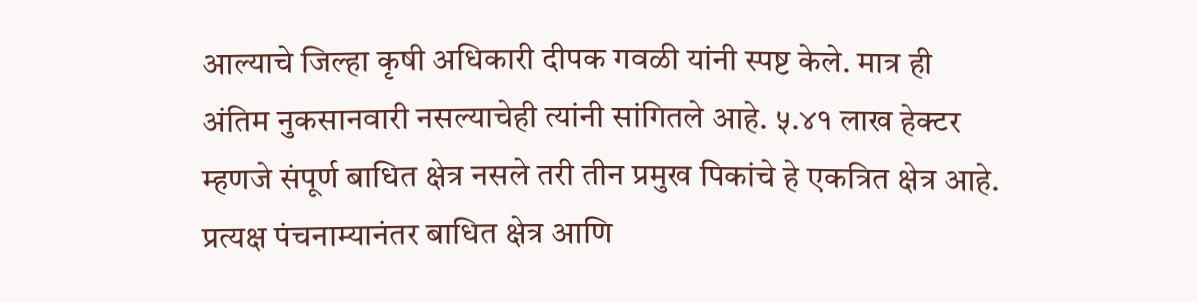आल्याचे जिल्हा कृषी अधिकारी दीपक गवळी यांनी स्पष्ट केले. मात्र ही अंतिम नुकसानवारी नसल्याचेही त्यांनी सांगितले आहे. ५.४१ लाख हेक्टर म्हणजे संपूर्ण बाधित क्षेत्र नसले तरी तीन प्रमुख पिकांचे हे एकत्रित क्षेत्र आहे. प्रत्यक्ष पंचनाम्यानंतर बाधित क्षेत्र आणि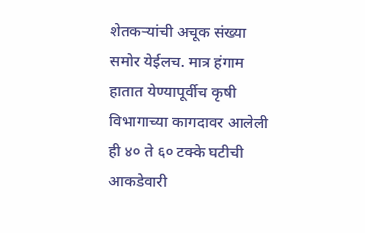शेतकऱ्यांची अचूक संख्या समोर येईलच. मात्र हंगाम हातात येण्यापूर्वीच कृषी विभागाच्या कागदावर आलेली ही ४० ते ६० टक्के घटीची आकडेवारी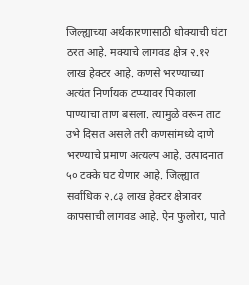जिल्ह्याच्या अर्थकारणासाठी धोक्याची घंटा ठरत आहे. मक्याचे लागवड क्षेत्र २.१२ लाख हेक्टर आहे. कणसे भरण्याच्या अत्यंत निर्णायक टप्प्यावर पिकाला पाण्याचा ताण बसला. त्यामुळे वरून ताट उभे दिसत असले तरी कणसांमध्ये दाणे भरण्याचे प्रमाण अत्यल्प आहे. उत्पादनात ५० टक्के घट येणार आहे. जिल्ह्यात सर्वाधिक २.८३ लाख हेक्टर क्षेत्रावर कापसाची लागवड आहे. ऐन फुलोरा, पाते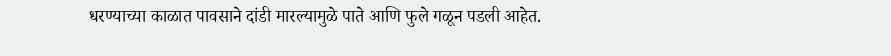धरण्याच्या काळात पावसाने दांडी मारल्यामुळे पाते आणि फुले गळून पडली आहेत.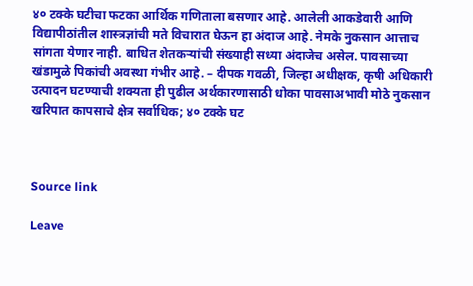४० टक्के घटीचा फटका आर्थिक गणिताला बसणार आहे. आलेली आकडेवारी आणि विद्यापीठांतील शास्त्रज्ञांची मते विचारात घेऊन हा अंदाज आहे. नेमके नुकसान आत्ताच सांगता येणार नाही. बाधित शेतकऱ्यांची संख्याही सध्या अंदाजेच असेल. पावसाच्या खंडामुळे पिकांची अवस्था गंभीर आहे. – दीपक गवळी, जिल्हा अधीक्षक, कृषी अधिकारी उत्पादन घटण्याची शक्यता ही पुढील अर्थकारणासाठी धोका पावसाअभावी मोठे नुकसान खरिपात कापसाचे क्षेत्र सर्वाधिक; ४० टक्के घट



Source link

Leave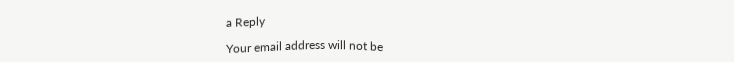a Reply

Your email address will not be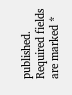published. Required fields are marked *